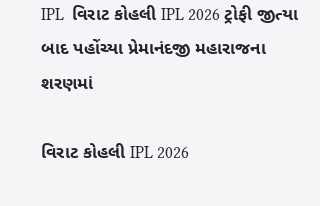IPL  વિરાટ કોહલી IPL 2026 ટ્રોફી જીત્યા બાદ પહોંચ્યા પ્રેમાનંદજી મહારાજના શરણમાં

વિરાટ કોહલી IPL 2026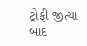ટ્રોફી જીત્યા બાદ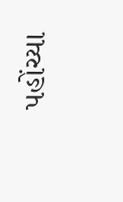પહોંચ્યા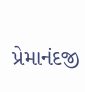પ્રેમાનંદજી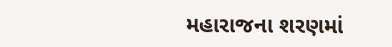મહારાજના શરણમાં